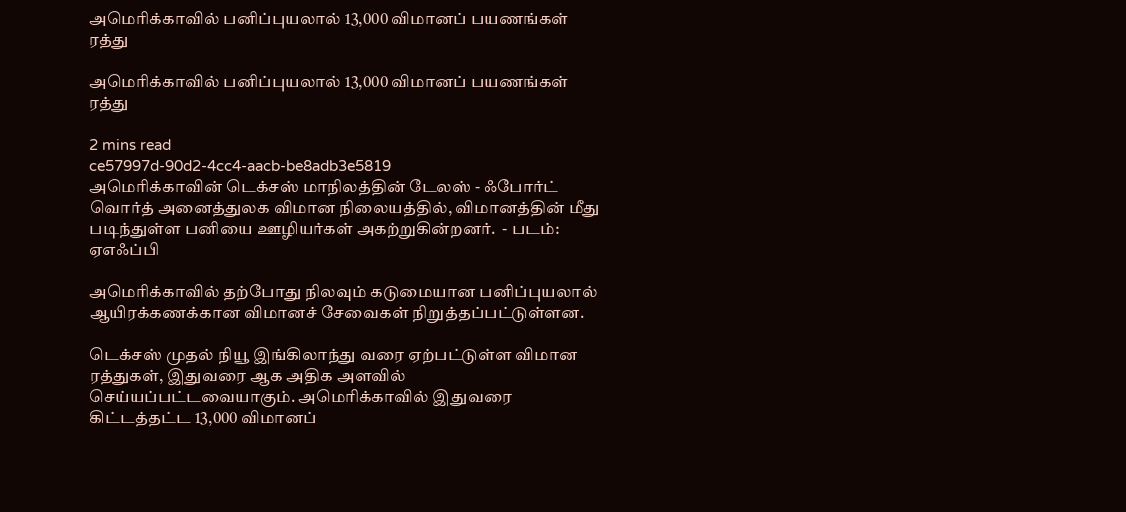அமெரிக்காவில் பனிப்புயலால் 13,000 விமானப் பயணங்கள் ரத்து

அமெரிக்காவில் பனிப்புயலால் 13,000 விமானப் பயணங்கள் ரத்து

2 mins read
ce57997d-90d2-4cc4-aacb-be8adb3e5819
அமெரிக்காவின் டெக்சஸ் மாநிலத்தின் டேலஸ் - ஃபோர்ட் வொர்த் அனைத்துலக விமான நிலையத்தில், விமானத்தின் மீது படிந்துள்ள பனியை ஊழியர்கள் அகற்றுகின்றனர்.  - படம்: ஏஎஃப்பி

அமெரிக்காவில் தற்போது நிலவும் கடுமையான பனிப்புயலால் ஆயிரக்கணக்கான விமானச் சேவைகள் நிறுத்தப்பட்டுள்ளன.

டெக்சஸ் முதல் நியூ இங்கிலாந்து வரை ஏற்பட்டுள்ள விமான ரத்துகள், இதுவரை ஆக அதிக அளவில் செய்யப்பட்டவையாகும். அமெரிக்காவில் இதுவரை கிட்டத்தட்ட 13,000 விமானப்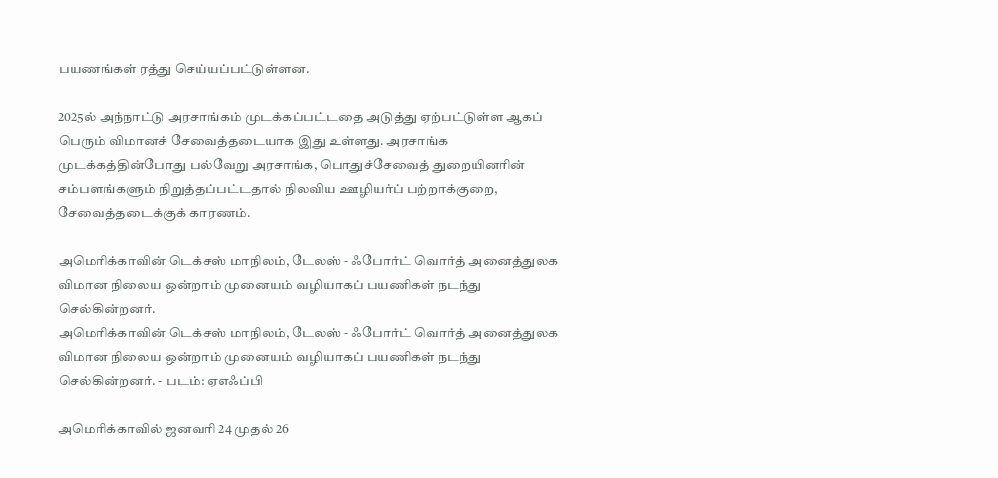பயணங்கள் ரத்து செய்யப்பட்டுள்ளன.

2025ல் அந்நாட்டு அரசாங்கம் முடக்கப்பட்டதை அடுத்து ஏற்பட்டுள்ள ஆகப் பெரும் விமானச் சேவைத்தடையாக இது உள்ளது. அரசாங்க முடக்கத்தின்போது பல்வேறு அரசாங்க, பொதுச்சேவைத் துறையினரின் சம்பளங்களும் நிறுத்தப்பட்டதால் நிலவிய ஊழியர்ப் பற்றாக்குறை, சேவைத்தடைக்குக் காரணம்.

அமெரிக்காவின் டெக்சஸ் மாநிலம், டேலஸ் - ஃபோர்ட் வொர்த் அனைத்துலக விமான நிலைய ஒன்றாம் முனையம் வழியாகப் பயணிகள் நடந்து செல்கின்றனர்.
அமெரிக்காவின் டெக்சஸ் மாநிலம், டேலஸ் - ஃபோர்ட் வொர்த் அனைத்துலக விமான நிலைய ஒன்றாம் முனையம் வழியாகப் பயணிகள் நடந்து செல்கின்றனர். - படம்: ஏஎஃப்பி

அமெரிக்காவில் ஜனவரி 24 முதல் 26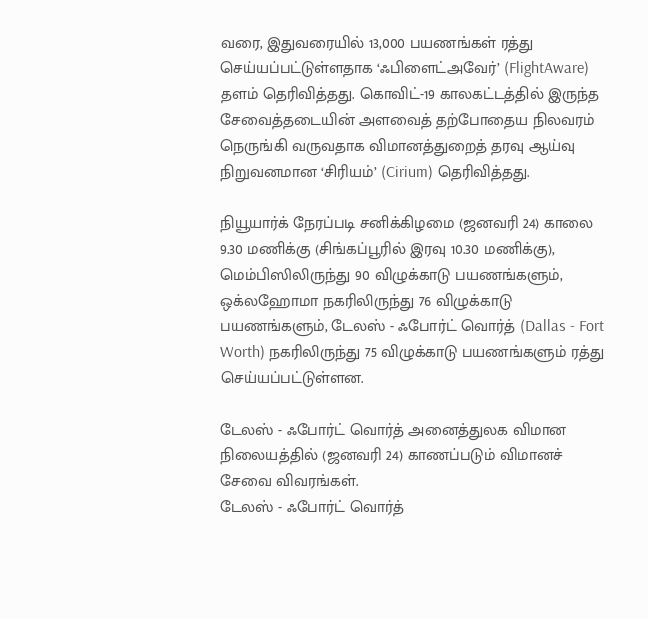வரை, இதுவரையில் 13,000 பயணங்கள் ரத்து செய்யப்பட்டுள்ளதாக ‘ஃபிளைட்அவேர்’ (FlightAware) தளம் தெரிவித்தது. கொவிட்-19 காலகட்டத்தில் இருந்த சேவைத்தடையின் அளவைத் தற்போதைய நிலவரம் நெருங்கி வருவதாக விமானத்துறைத் தரவு ஆய்வு நிறுவனமான ‘சிரியம்’ (Cirium) தெரிவித்தது.

நியூயார்க் நேரப்படி சனிக்கிழமை (ஜனவரி 24) காலை 9.30 மணிக்கு (சிங்கப்பூரில் இரவு 10.30 மணிக்கு), மெம்பிஸிலிருந்து 90 விழுக்காடு பயணங்களும், ஒக்லஹோமா நகரிலிருந்து 76 விழுக்காடு பயணங்களும், டேலஸ் - ஃபோர்ட் வொர்த் (Dallas - Fort Worth) நகரிலிருந்து 75 விழுக்காடு பயணங்களும் ரத்து செய்யப்பட்டுள்ளன.

டேலஸ் - ஃபோர்ட் வொர்த் அனைத்துலக விமான நிலையத்தில் (ஜனவரி 24) காணப்படும் விமானச் சேவை விவரங்கள்.
டேலஸ் - ஃபோர்ட் வொர்த்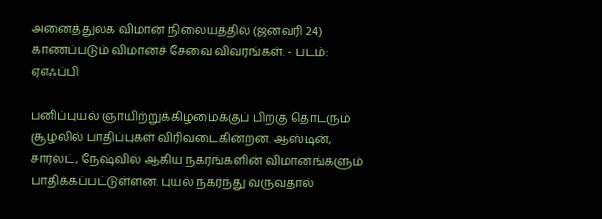அனைத்துலக விமான நிலையத்தில் (ஜனவரி 24) காணப்படும் விமானச் சேவை விவரங்கள். - படம்: ஏஎஃப்பி

பனிப்புயல் ஞாயிற்றுக்கிழமைக்குப் பிறகு தொடரும் சூழலில் பாதிப்புகள் விரிவடைகின்றன. ஆஸ்டின், சார்லட், நேஷ்வில் ஆகிய நகரங்களின் விமானங்களும் பாதிக்கப்பட்டுள்ளன. புயல் நகர்ந்து வருவதால்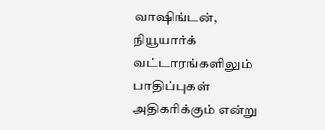வாஷிங்டன், நியூயார்க் வட்டாரங்களிலும் பாதிப்புகள் அதிகரிக்கும் என்று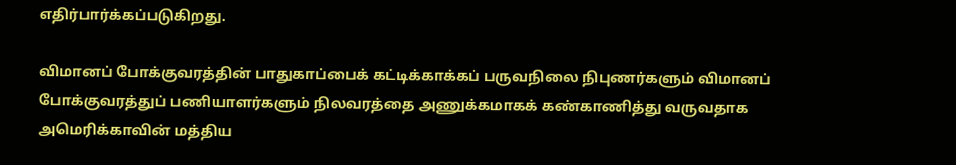எதிர்பார்க்கப்படுகிறது.

விமானப் போக்குவரத்தின் பாதுகாப்பைக் கட்டிக்காக்கப் பருவநிலை நிபுணர்களும் விமானப் போக்குவரத்துப் பணியாளர்களும் நிலவரத்தை அணுக்கமாகக் கண்காணித்து வருவதாக அமெரிக்காவின் மத்திய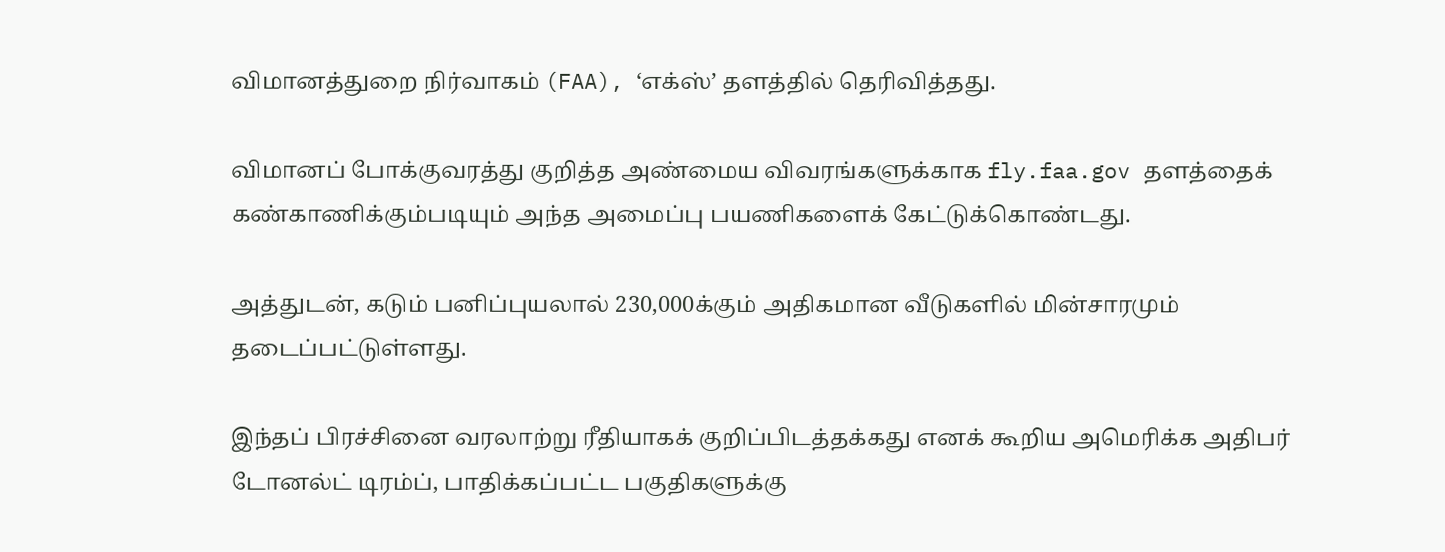விமானத்துறை நிர்வாகம் (FAA), ‘எக்ஸ்’ தளத்தில் தெரிவித்தது.

விமானப் போக்குவரத்து குறித்த அண்மைய விவரங்களுக்காக fly.faa.gov தளத்தைக் கண்காணிக்கும்படியும் அந்த அமைப்பு பயணிகளைக் கேட்டுக்கொண்டது.

அத்துடன், கடும் பனிப்புயலால் 230,000க்கும் அதிகமான வீடுகளில் மின்சாரமும் தடைப்பட்டுள்ளது.

இந்தப் பிரச்சினை வரலாற்று ரீதியாகக் குறிப்பிடத்தக்கது எனக் கூறிய அமெரிக்க அதிபர் டோனல்ட் டிரம்ப், பாதிக்கப்பட்ட பகுதிகளுக்கு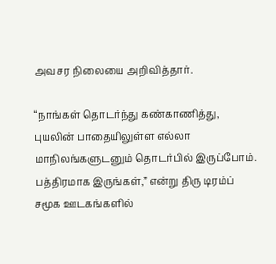அவசர நிலையை அறிவித்தார்.

“நாங்கள் தொடர்ந்து கண்காணித்து, புயலின் பாதையிலுள்ள எல்லா மாநிலங்களுடனும் தொடர்பில் இருப்போம். பத்திரமாக இருங்கள்,” என்று திரு டிரம்ப் சமூக ஊடகங்களில்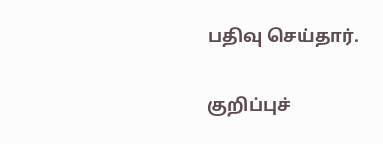பதிவு செய்தார்.

குறிப்புச்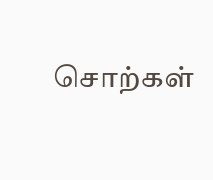சொற்கள்